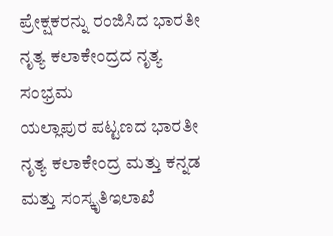ಪ್ರೇಕ್ಷಕರನ್ನು ರಂಜಿಸಿದ ಭಾರತೀ ನೃತ್ಯ ಕಲಾಕೇಂದ್ರದ ನೃತ್ಯ ಸಂಭ್ರಮ
ಯಲ್ಲಾಪುರ ಪಟ್ಟಣದ ಭಾರತೀ ನೃತ್ಯ ಕಲಾಕೇಂದ್ರ ಮತ್ತು ಕನ್ನಡ ಮತ್ತು ಸಂಸ್ಕೃತಿಇಲಾಖೆ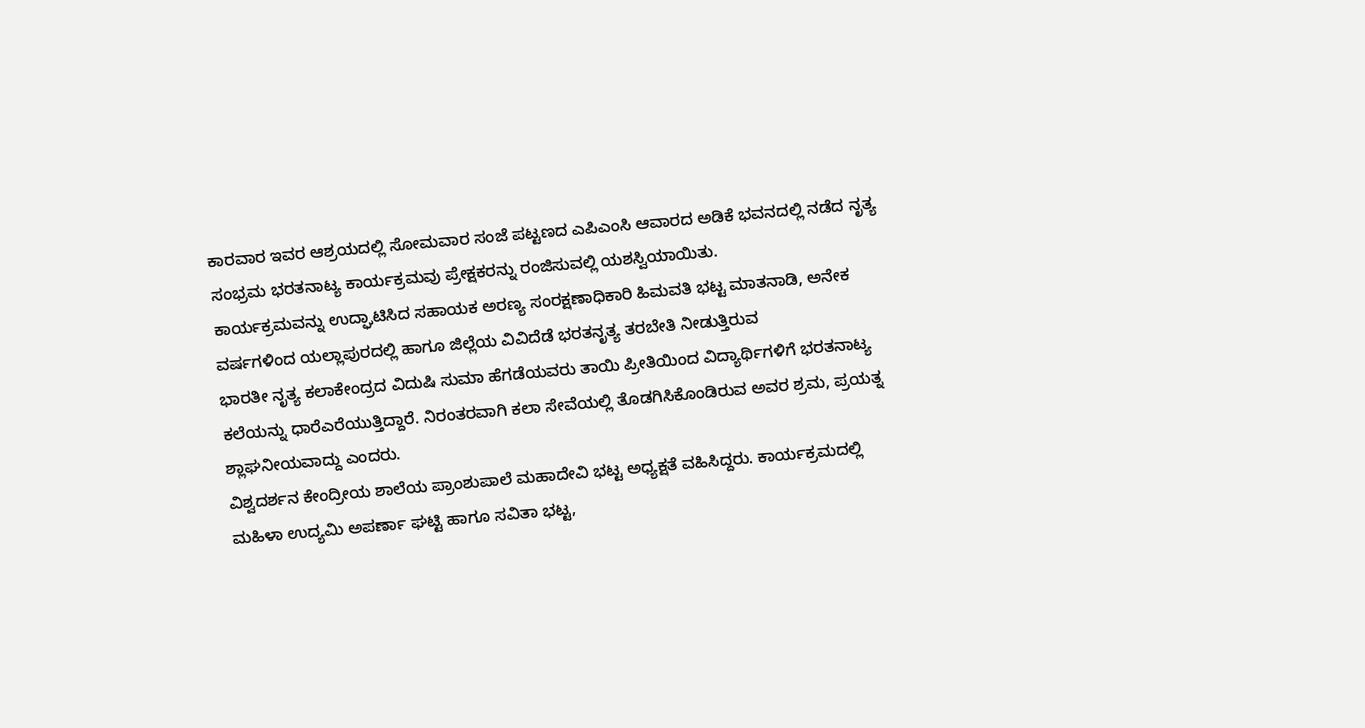ಕಾರವಾರ ಇವರ ಆಶ್ರಯದಲ್ಲಿ ಸೋಮವಾರ ಸಂಜೆ ಪಟ್ಟಣದ ಎಪಿಎಂಸಿ ಆವಾರದ ಅಡಿಕೆ ಭವನದಲ್ಲಿ ನಡೆದ ನೃತ್ಯ ಸಂಭ್ರಮ ಭರತನಾಟ್ಯ ಕಾರ್ಯಕ್ರಮವು ಪ್ರೇಕ್ಷಕರನ್ನು ರಂಜಿಸುವಲ್ಲಿ ಯಶಸ್ವಿಯಾಯಿತು.
ಕಾರ್ಯಕ್ರಮವನ್ನು ಉದ್ಘಾಟಿಸಿದ ಸಹಾಯಕ ಅರಣ್ಯ ಸಂರಕ್ಷಣಾಧಿಕಾರಿ ಹಿಮವತಿ ಭಟ್ಟ ಮಾತನಾಡಿ, ಅನೇಕ ವರ್ಷಗಳಿಂದ ಯಲ್ಲಾಪುರದಲ್ಲಿ ಹಾಗೂ ಜಿಲ್ಲೆಯ ವಿವಿದೆಡೆ ಭರತನೃತ್ಯ ತರಬೇತಿ ನೀಡುತ್ತಿರುವ
ಭಾರತೀ ನೃತ್ಯ ಕಲಾಕೇಂದ್ರದ ವಿದುಷಿ ಸುಮಾ ಹೆಗಡೆಯವರು ತಾಯಿ ಪ್ರೀತಿಯಿಂದ ವಿದ್ಯಾರ್ಥಿಗಳಿಗೆ ಭರತನಾಟ್ಯ ಕಲೆಯನ್ನು ಧಾರೆಎರೆಯುತ್ತಿದ್ದಾರೆ. ನಿರಂತರವಾಗಿ ಕಲಾ ಸೇವೆಯಲ್ಲಿ ತೊಡಗಿಸಿಕೊಂಡಿರುವ ಅವರ ಶ್ರಮ, ಪ್ರಯತ್ನ ಶ್ಲಾಘನೀಯವಾದ್ದು ಎಂದರು.
ವಿಶ್ವದರ್ಶನ ಕೇಂದ್ರೀಯ ಶಾಲೆಯ ಪ್ರಾಂಶುಪಾಲೆ ಮಹಾದೇವಿ ಭಟ್ಟ ಅಧ್ಯಕ್ಷತೆ ವಹಿಸಿದ್ದರು. ಕಾರ್ಯಕ್ರಮದಲ್ಲಿ ಮಹಿಳಾ ಉದ್ಯಮಿ ಅಪರ್ಣಾ ಘಟ್ಟಿ ಹಾಗೂ ಸವಿತಾ ಭಟ್ಟ,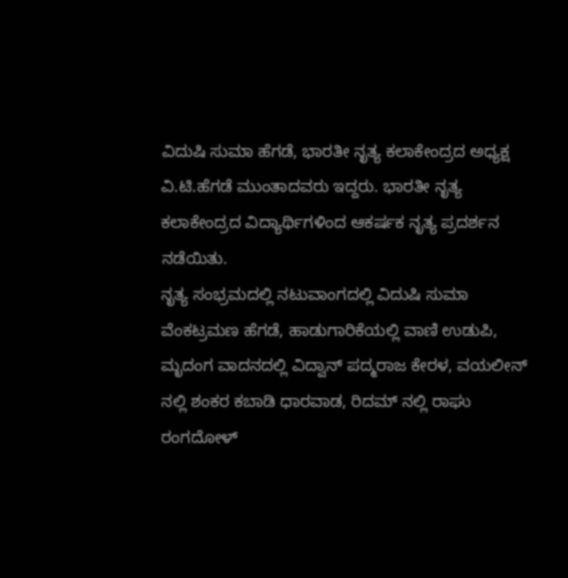ವಿದುಷಿ ಸುಮಾ ಹೆಗಡೆ, ಭಾರತೀ ನೃತ್ಯ ಕಲಾಕೇಂದ್ರದ ಅಧ್ಯಕ್ಷ ವಿ.ಟಿ.ಹೆಗಡೆ ಮುಂತಾದವರು ಇದ್ದರು. ಭಾರತೀ ನೃತ್ಯ ಕಲಾಕೇಂದ್ರದ ವಿದ್ಯಾರ್ಥಿಗಳಿಂದ ಆಕರ್ಷಕ ನೃತ್ಯ ಪ್ರದರ್ಶನ ನಡೆಯಿತು.
ನೃತ್ಯ ಸಂಭ್ರಮದಲ್ಲಿ ನಟುವಾಂಗದಲ್ಲಿ ವಿದುಷಿ ಸುಮಾ ವೆಂಕಟ್ರಮಣ ಹೆಗಡೆ, ಹಾಡುಗಾರಿಕೆಯಲ್ಲಿ ವಾಣಿ ಉಡುಪಿ, ಮೃದಂಗ ವಾದನದಲ್ಲಿ ವಿದ್ವಾನ್ ಪದ್ಮರಾಜ ಕೇರಳ, ವಯಲೀನ್ ನಲ್ಲಿ ಶಂಕರ ಕಬಾಡಿ ಧಾರವಾಡ, ರಿದಮ್ ನಲ್ಲಿ ರಾಘು ರಂಗದೋಳ್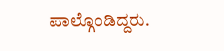ಪಾಲ್ಗೊಂಡಿದ್ದರು.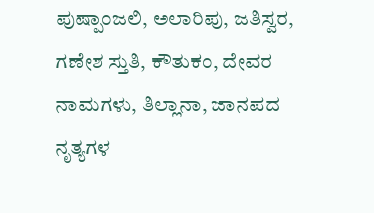ಪುಷ್ಪಾಂಜಲಿ, ಅಲಾರಿಪು, ಜತಿಸ್ವರ, ಗಣೇಶ ಸ್ತುತಿ, ಕೌತುಕಂ, ದೇವರ ನಾಮಗಳು, ತಿಲ್ಲಾನಾ, ಜಾನಪದ ನೃತ್ಯಗಳ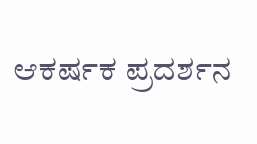ಆಕರ್ಷಕ ಪ್ರದರ್ಶನ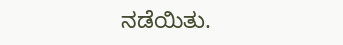ನಡೆಯಿತು.